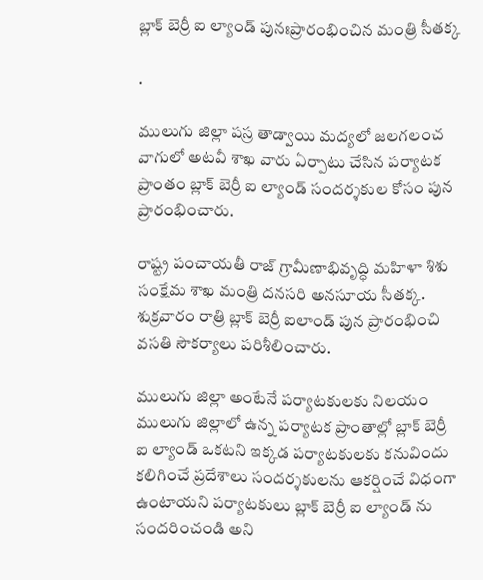బ్లాక్ బెర్రీ ఐ ల్యాండ్ పునఃప్రారంభించిన మంత్రి సీతక్క

.

ములుగు జిల్లా పస్ర తాడ్వాయి మద్యలో జలగలంచ వాగులో అటవీ శాఖ వారు ఏర్పాటు చేసిన పర్యాటక ప్రాంతం బ్లాక్ బెర్రీ ఐ ల్యాండ్ సందర్శకుల కోసం పున ప్రారంభించారు.

రాష్ట్ర పంచాయతీ రాజ్ గ్రామీణాభివృద్ధి మహిళా శిశు సంక్షేమ శాఖ మంత్రి దనసరి అనసూయ సీతక్క. శుక్రవారం రాత్రి బ్లాక్ బెర్రీ ఐలాండ్ పున ప్రారంభించి వసతి సౌకర్యాలు పరిశీలించారు.

ములుగు జిల్లా అంటేనే పర్యాటకులకు నిలయం ములుగు జిల్లాలో ఉన్న పర్యాటక ప్రాంతాల్లో బ్లాక్ బెర్రీ ఐ ల్యాండ్ ఒకటని ఇక్కడ పర్యాటకులకు కనువిందు కలిగించే ప్రదేశాలు సందర్శకులను ఆకర్షించే విధంగా ఉంటాయని పర్యాటకులు బ్లాక్ బెర్రీ ఐ ల్యాండ్ ను సందరించండి అని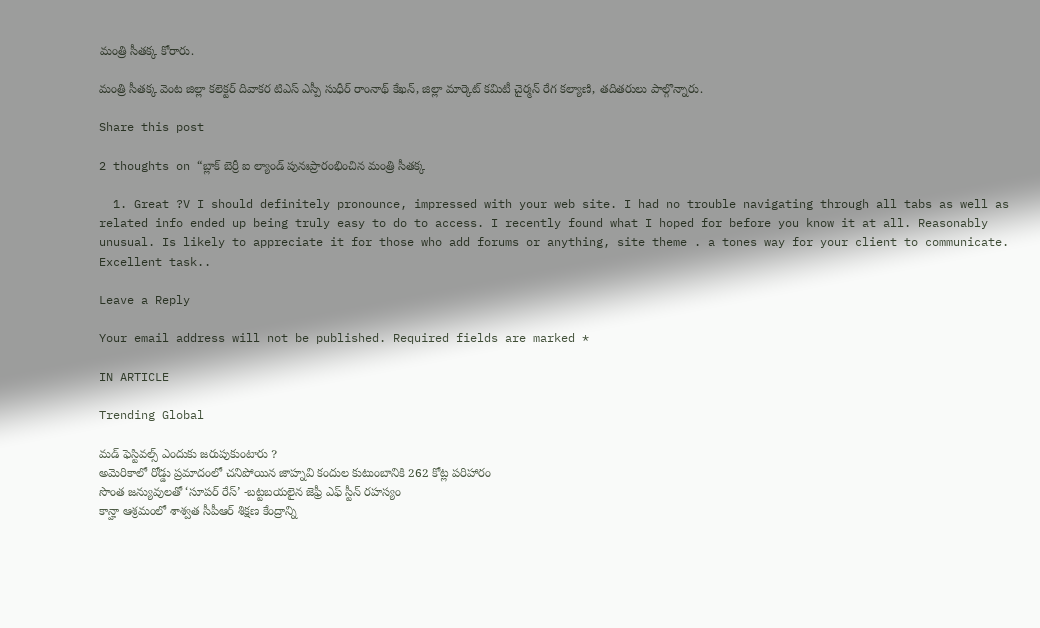మంత్రి సీతక్క కోరారు.

మంత్రి సీతక్క వెంట జిల్లా కలెక్టర్ దివాకర టిఎస్ ఎస్పీ సుధీర్ రాంనాథ్ కేఖన్, జిల్లా మార్కెట్ కమిటీ చైర్మన్ రేగ కల్యాణి, తదితరులు పాల్గొన్నారు.

Share this post

2 thoughts on “బ్లాక్ బెర్రీ ఐ ల్యాండ్ పునఃప్రారంభించిన మంత్రి సీతక్క

  1. Great ?V I should definitely pronounce, impressed with your web site. I had no trouble navigating through all tabs as well as related info ended up being truly easy to do to access. I recently found what I hoped for before you know it at all. Reasonably unusual. Is likely to appreciate it for those who add forums or anything, site theme . a tones way for your client to communicate. Excellent task..

Leave a Reply

Your email address will not be published. Required fields are marked *

IN ARTICLE

Trending Global

మడ్ ఫెస్టివల్స్ ఎందుకు జరుపుకుంటారు ?
అమెరికాలో రోడ్డు ప్రమాదంలో చనిపోయిన జాహ్నవి కందుల కుటుంబానికి 262 కోట్ల పరిహారం
సొంత జన్యువులతో ‘సూపర్ రేస్’ -బట్టబయలైన జెఫ్రీ ఎఫ్ స్టీన్ రహస్యం
కాన్హా ఆశ్రమంలో శాశ్వత సీపీఆర్ శిక్షణ కేంద్రాన్ని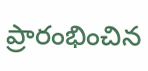ప్రారంభించిన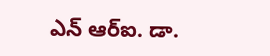ఎన్ ఆర్ఐ. డా.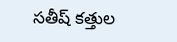సతీష్ కత్తుల